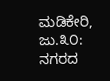ಮಡಿಕೇರಿ, ಜು.೩೦: ನಗರದ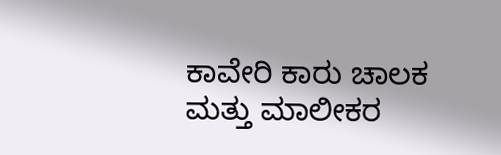ಕಾವೇರಿ ಕಾರು ಚಾಲಕ ಮತ್ತು ಮಾಲೀಕರ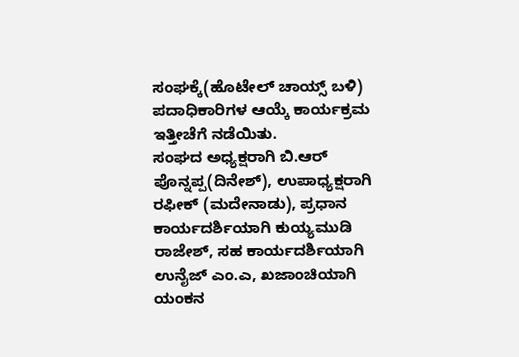ಸಂಘಕ್ಕೆ(ಹೊಟೇಲ್ ಚಾಯ್ಸ್ ಬಳಿ) ಪದಾಧಿಕಾರಿಗಳ ಆಯ್ಕೆ ಕಾರ್ಯಕ್ರಮ ಇತ್ತೀಚೆಗೆ ನಡೆಯಿತು.
ಸಂಘದ ಅಧ್ಯಕ್ಷರಾಗಿ ಬಿ.ಆರ್ ಪೊನ್ನಪ್ಪ(ದಿನೇಶ್), ಉಪಾಧ್ಯಕ್ಷರಾಗಿ ರಫೀಕ್ (ಮದೇನಾಡು), ಪ್ರಧಾನ ಕಾರ್ಯದರ್ಶಿಯಾಗಿ ಕುಯ್ಯಮುಡಿ ರಾಜೇಶ್, ಸಹ ಕಾರ್ಯದರ್ಶಿಯಾಗಿ ಉನೈಜ್ ಎಂ.ಎ, ಖಜಾಂಚಿಯಾಗಿ ಯಂಕನ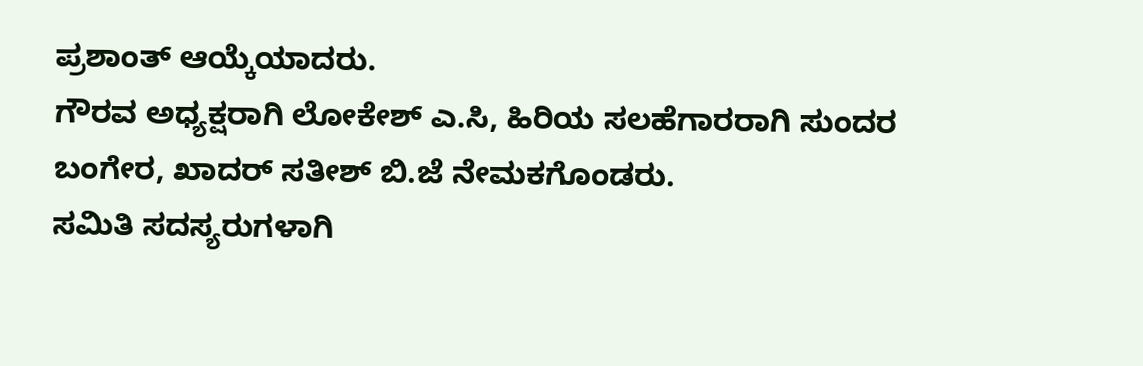ಪ್ರಶಾಂತ್ ಆಯ್ಕೆಯಾದರು.
ಗೌರವ ಅಧ್ಯಕ್ಷರಾಗಿ ಲೋಕೇಶ್ ಎ.ಸಿ, ಹಿರಿಯ ಸಲಹೆಗಾರರಾಗಿ ಸುಂದರ ಬಂಗೇರ, ಖಾದರ್ ಸತೀಶ್ ಬಿ.ಜೆ ನೇಮಕಗೊಂಡರು.
ಸಮಿತಿ ಸದಸ್ಯರುಗಳಾಗಿ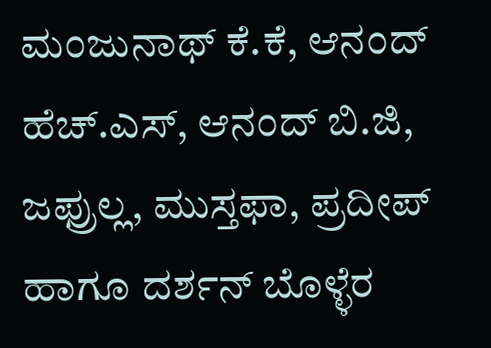ಮಂಜುನಾಥ್ ಕೆ.ಕೆ, ಆನಂದ್ ಹೆಚ್.ಎಸ್, ಆನಂದ್ ಬಿ.ಜಿ, ಜಫ್ರುಲ್ಲ, ಮುಸ್ತಫಾ, ಪ್ರದೀಪ್ ಹಾಗೂ ದರ್ಶನ್ ಬೊಳ್ಳೆರ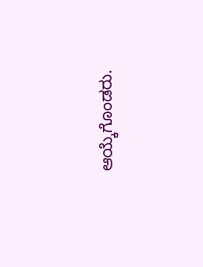ಆಯ್ಕೆಗೊಂಡರು.